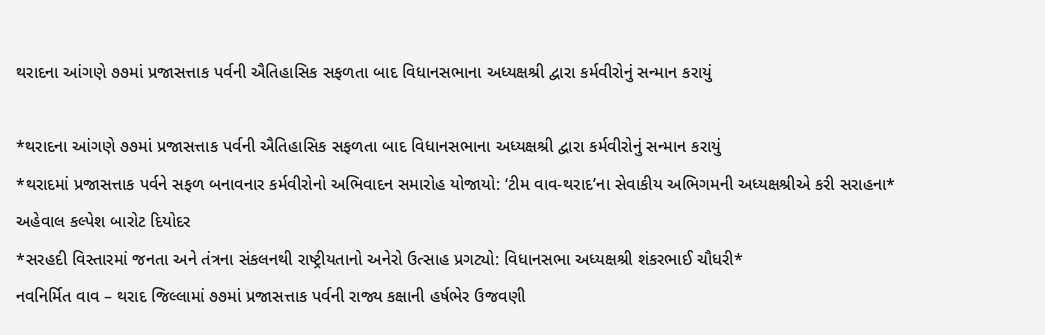થરાદના આંગણે ૭૭માં પ્રજાસત્તાક પર્વની ઐતિહાસિક સફળતા બાદ વિધાનસભાના અધ્યક્ષશ્રી દ્વારા કર્મવીરોનું સન્માન કરાયું

*થરાદના આંગણે ૭૭માં પ્રજાસત્તાક પર્વની ઐતિહાસિક સફળતા બાદ વિધાનસભાના અધ્યક્ષશ્રી દ્વારા કર્મવીરોનું સન્માન કરાયું
*થરાદમાં પ્રજાસત્તાક પર્વને સફળ બનાવનાર કર્મવીરોનો અભિવાદન સમારોહ યોજાયો: ‘ટીમ વાવ-થરાદ’ના સેવાકીય અભિગમની અધ્યક્ષશ્રીએ કરી સરાહના*
અહેવાલ કલ્પેશ બારોટ દિયોદર
*સરહદી વિસ્તારમાં જનતા અને તંત્રના સંકલનથી રાષ્ટ્રીયતાનો અનેરો ઉત્સાહ પ્રગટ્યો: વિધાનસભા અધ્યક્ષશ્રી શંકરભાઈ ચૌધરી*
નવનિર્મિત વાવ – થરાદ જિલ્લામાં ૭૭માં પ્રજાસત્તાક પર્વની રાજ્ય કક્ષાની હર્ષભેર ઉજવણી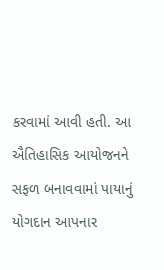કરવામાં આવી હતી. આ ઐતિહાસિક આયોજનને સફળ બનાવવામાં પાયાનું યોગદાન આપનાર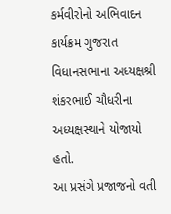કર્મવીરોનો અભિવાદન કાર્યક્રમ ગુજરાત વિધાનસભાના અધ્યક્ષશ્રી શંકરભાઈ ચૌધરીના અધ્યક્ષસ્થાને યોજાયો હતો.
આ પ્રસંગે પ્રજાજનો વતી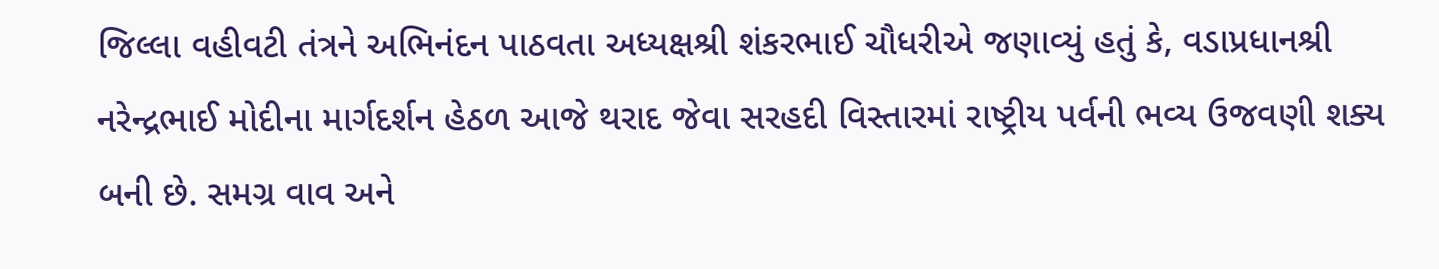જિલ્લા વહીવટી તંત્રને અભિનંદન પાઠવતા અધ્યક્ષશ્રી શંકરભાઈ ચૌધરીએ જણાવ્યું હતું કે, વડાપ્રધાનશ્રી નરેન્દ્રભાઈ મોદીના માર્ગદર્શન હેઠળ આજે થરાદ જેવા સરહદી વિસ્તારમાં રાષ્ટ્રીય પર્વની ભવ્ય ઉજવણી શક્ય બની છે. સમગ્ર વાવ અને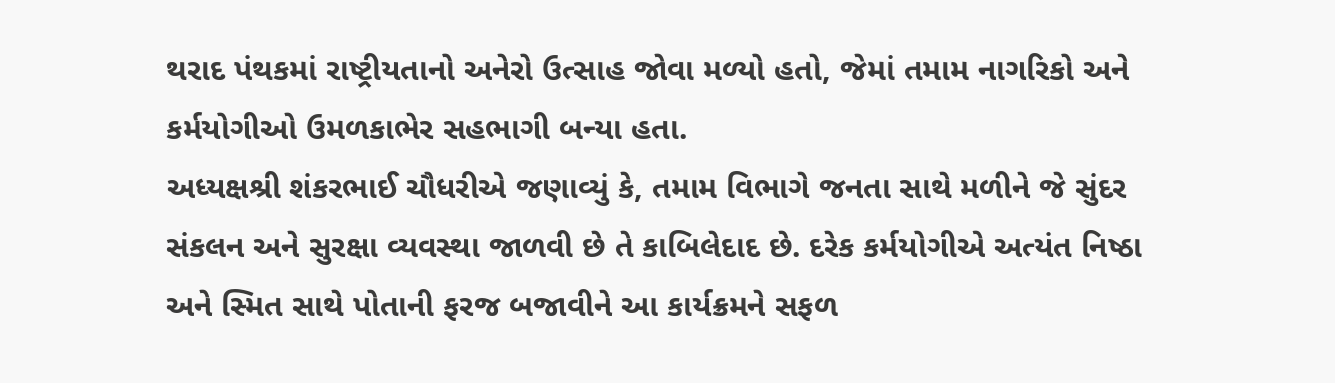થરાદ પંથકમાં રાષ્ટ્રીયતાનો અનેરો ઉત્સાહ જોવા મળ્યો હતો, જેમાં તમામ નાગરિકો અને કર્મયોગીઓ ઉમળકાભેર સહભાગી બન્યા હતા.
અધ્યક્ષશ્રી શંકરભાઈ ચૌધરીએ જણાવ્યું કે, તમામ વિભાગે જનતા સાથે મળીને જે સુંદર સંકલન અને સુરક્ષા વ્યવસ્થા જાળવી છે તે કાબિલેદાદ છે. દરેક કર્મયોગીએ અત્યંત નિષ્ઠા અને સ્મિત સાથે પોતાની ફરજ બજાવીને આ કાર્યક્રમને સફળ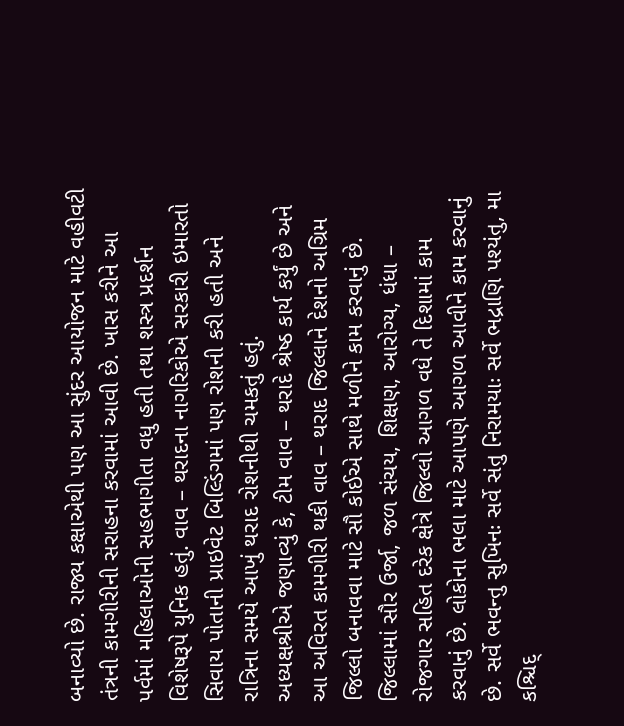બનાવ્યો છે. રાજ્ય કક્ષાએથી પણ આ સુંદર આયોજન માટે વહીવટી તંત્રની કામગીરીની સરાહના કરવામાં આવી છે. ખાસ કરીને આ પર્વમાં મહિલાઓની સહભાગીતા વધુ હતી તથા શસ્ત્ર પ્રદર્શન વિશેષરૂપે યુનિક હતું. વાવ – થરાદના નાગરિકોએ સરકારી ઇમારતો સિવાય પોતાની પ્રાઇવેટ બિલ્ડિંગમાં પણ રોશની કરી હતી અને રાત્રિના સમયે આખું થરાદ રોશનીથી ચમકતું હતું.
અધ્યક્ષશ્રીએ જણાવ્યું કે, ટીમ વાવ – થરાદે શ્રેષ્ઠ કાર્ય કર્યું છે અને આ અવિરત કામગીરી થકી વાવ – થરાદ જિલ્લાને દેશનો અગ્રિમ જિલ્લો બનાવવા માટે સૌ કોઈએ સાથે મળીને કામ કરવાનું છે. જિલ્લામાં સૌર ઉર્જા, જળ સંચય, શિક્ષણ, આરોગ્ય, ધંધા – રોજગાર સહિત દરેક ક્ષેત્રે જિલ્લો આગળ વધે તે દિશામાં કામ કરવાનું છે. લોકોના ભલા માટે આપણે આગળ આવીને કામ કરવાનું છે. સર્વે ભવન્તુ સુખિનઃ સર્વે સંતુ નિરામયાઃ સર્વે ભદ્રાણિ પશ્યંતુ, મા કશ્ચિદ્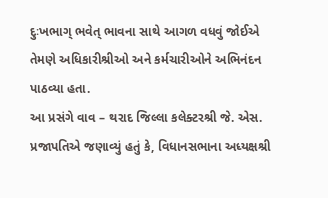દુઃખભાગ્ ભવેત્ ભાવના સાથે આગળ વધવું જોઈએ તેમણે અધિકારીશ્રીઓ અને કર્મચારીઓને અભિનંદન પાઠવ્યા હતા.
આ પ્રસંગે વાવ – થરાદ જિલ્લા કલેક્ટરશ્રી જે. એસ. પ્રજાપતિએ જણાવ્યું હતું કે, વિધાનસભાના અધ્યક્ષશ્રી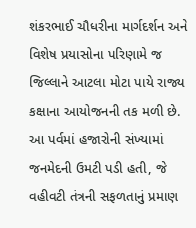શંકરભાઈ ચૌધરીના માર્ગદર્શન અને વિશેષ પ્રયાસોના પરિણામે જ જિલ્લાને આટલા મોટા પાયે રાજ્ય કક્ષાના આયોજનની તક મળી છે. આ પર્વમાં હજારોની સંખ્યામાં જનમેદની ઉમટી પડી હતી, જે વહીવટી તંત્રની સફળતાનું પ્રમાણ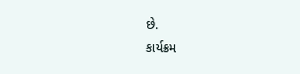છે.
કાર્યક્રમ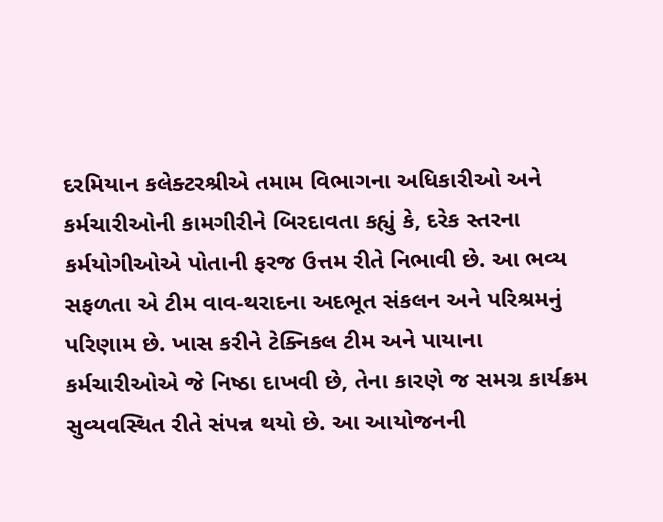દરમિયાન કલેક્ટરશ્રીએ તમામ વિભાગના અધિકારીઓ અને કર્મચારીઓની કામગીરીને બિરદાવતા કહ્યું કે, દરેક સ્તરના કર્મયોગીઓએ પોતાની ફરજ ઉત્તમ રીતે નિભાવી છે. આ ભવ્ય સફળતા એ ટીમ વાવ-થરાદના અદભૂત સંકલન અને પરિશ્રમનું પરિણામ છે. ખાસ કરીને ટેક્નિકલ ટીમ અને પાયાના કર્મચારીઓએ જે નિષ્ઠા દાખવી છે, તેના કારણે જ સમગ્ર કાર્યક્રમ સુવ્યવસ્થિત રીતે સંપન્ન થયો છે. આ આયોજનની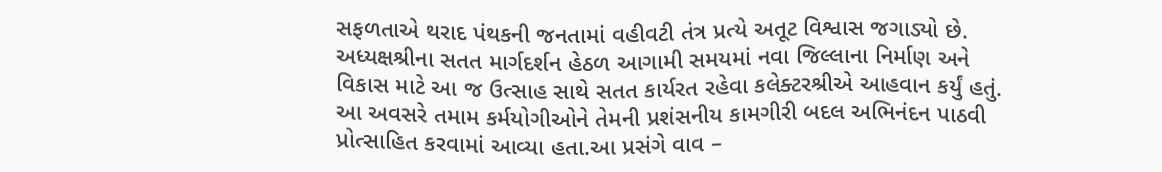સફળતાએ થરાદ પંથકની જનતામાં વહીવટી તંત્ર પ્રત્યે અતૂટ વિશ્વાસ જગાડ્યો છે.
અધ્યક્ષશ્રીના સતત માર્ગદર્શન હેઠળ આગામી સમયમાં નવા જિલ્લાના નિર્માણ અને વિકાસ માટે આ જ ઉત્સાહ સાથે સતત કાર્યરત રહેવા કલેક્ટરશ્રીએ આહવાન કર્યું હતું. આ અવસરે તમામ કર્મયોગીઓને તેમની પ્રશંસનીય કામગીરી બદલ અભિનંદન પાઠવી પ્રોત્સાહિત કરવામાં આવ્યા હતા.આ પ્રસંગે વાવ –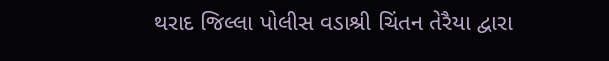થરાદ જિલ્લા પોલીસ વડાશ્રી ચિંતન તેરૈયા દ્વારા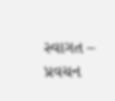સ્વાગત – પ્રવચન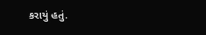કરાયું હતું.